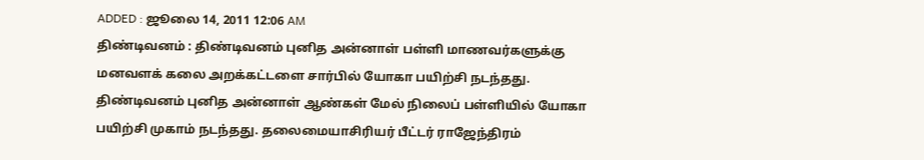ADDED : ஜூலை 14, 2011 12:06 AM
திண்டிவனம் : திண்டிவனம் புனித அன்னாள் பள்ளி மாணவர்களுக்கு மனவளக் கலை அறக்கட்டளை சார்பில் யோகா பயிற்சி நடந்தது.
திண்டிவனம் புனித அன்னாள் ஆண்கள் மேல் நிலைப் பள்ளியில் யோகா பயிற்சி முகாம் நடந்தது. தலைமையாசிரியர் பீட்டர் ராஜேந்திரம்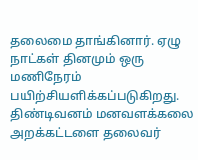தலைமை தாங்கினார். ஏழு நாட்கள் தினமும் ஒரு மணிநேரம் பயிற்சியளிக்கப்படுகிறது. திண்டிவனம் மனவளக்கலை அறக்கட்டளை தலைவர்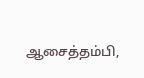ஆசைத்தம்பி,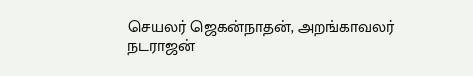செயலர் ஜெகன்நாதன், அறங்காவலர் நடராஜன்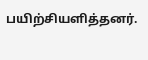பயிற்சியளித்தனர்.